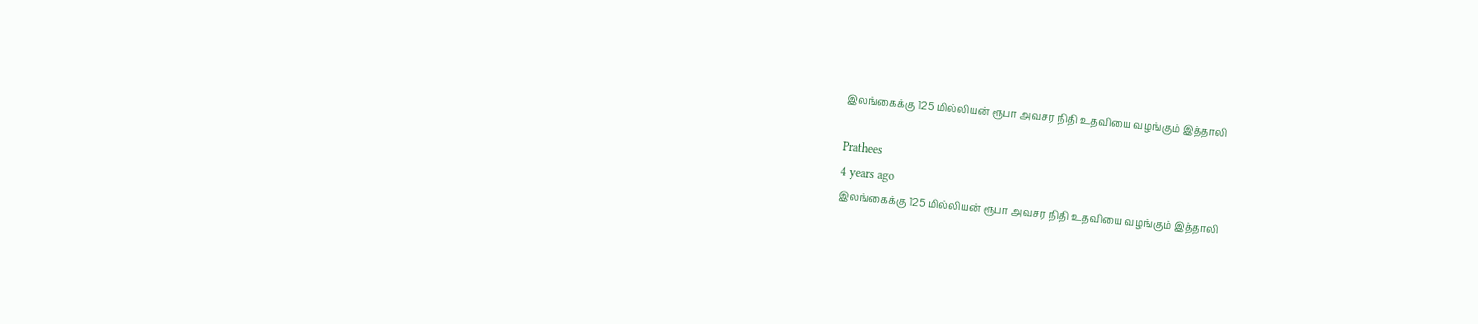இலங்கைக்கு 125 மில்லியன் ரூபா அவசர நிதி உதவியை வழங்கும் இத்தாலி

Prathees
4 years ago
இலங்கைக்கு 125 மில்லியன் ரூபா அவசர நிதி உதவியை வழங்கும் இத்தாலி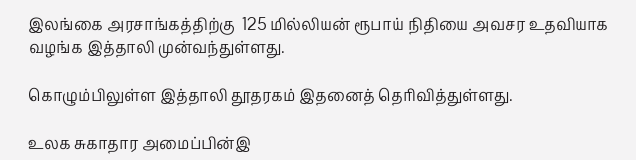இலங்கை அரசாங்கத்திற்கு  125 மில்லியன் ரூபாய் நிதியை அவசர உதவியாக வழங்க இத்தாலி முன்வந்துள்ளது.

கொழும்பிலுள்ள இத்தாலி தூதரகம் இதனைத் தெரிவித்துள்ளது.

உலக சுகாதார அமைப்பின்இ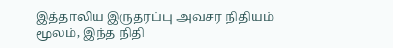இத்தாலிய இருதரப்பு அவசர நிதியம் மூலம், இந்த நிதி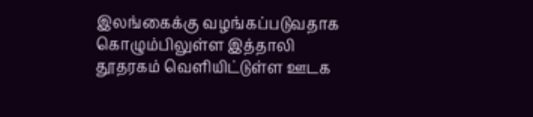இலங்கைக்கு வழங்கப்படுவதாக கொழும்பிலுள்ள இத்தாலி தூதரகம் வெளியிட்டுள்ள ஊடக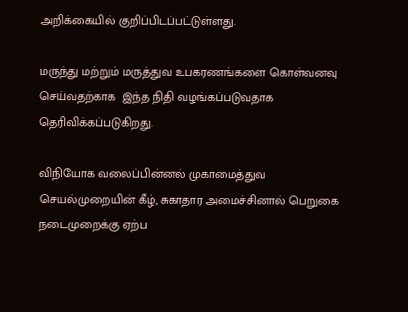அறிக்கையில் குறிப்பிடப்பட்டுள்ளது.

மருந்து மற்றும் மருத்துவ உபகரணங்களை கொள்வனவு செய்வதற்காக  இந்த நிதி வழங்கப்படுவதாக தெரிவிக்கப்படுகிறது.

விநியோக வலைப்பின்னல் முகாமைத்துவ செயல்முறையின் கீழ், சுகாதார அமைச்சினால் பெறுகை நடைமுறைக்கு ஏற்ப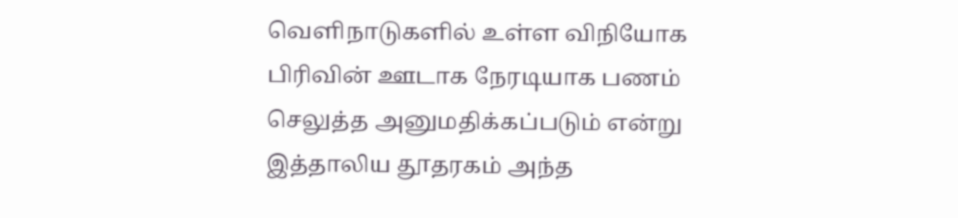வெளிநாடுகளில் உள்ள விநியோக பிரிவின் ஊடாக நேரடியாக பணம் செலுத்த அனுமதிக்கப்படும் என்று இத்தாலிய தூதரகம் அந்த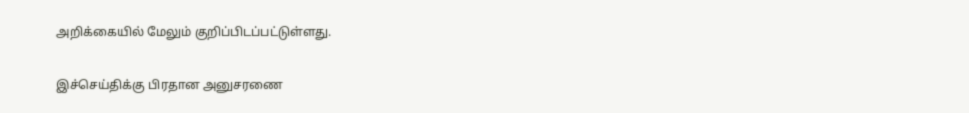அறிக்கையில் மேலும் குறிப்பிடப்பட்டுள்ளது.

இச்செய்திக்கு பிரதான அனுசரணை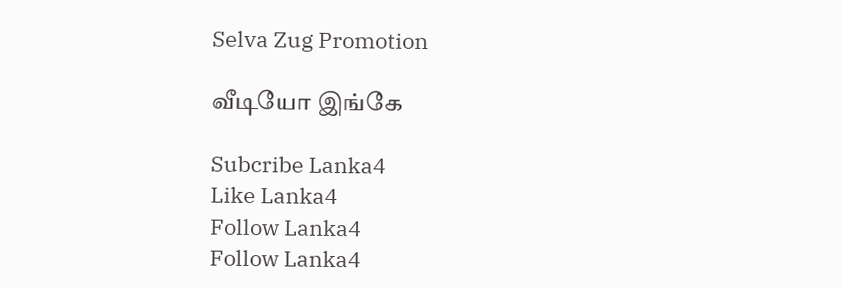Selva Zug Promotion

வீடியோ இங்கே

Subcribe Lanka4
Like Lanka4
Follow Lanka4
Follow Lanka4